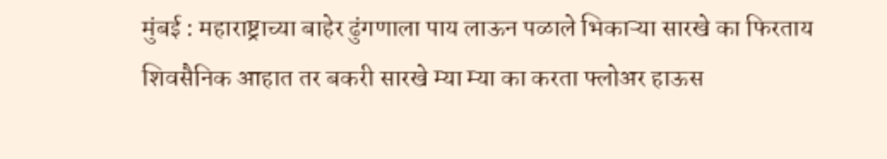मुंबई : महाराष्ट्राच्या बाहेर ढुंगणाला पाय लाऊन पळाले भिकाऱ्या सारखे का फिरताय शिवसैनिक आहात तर बकरी सारखे म्या म्या का करता फ्लोअर हाऊस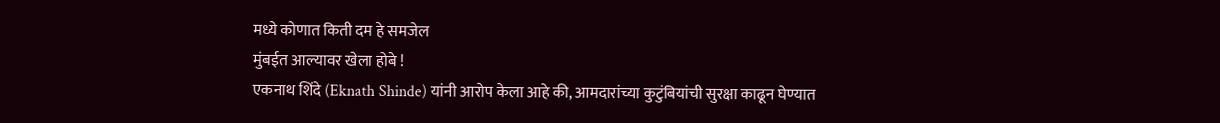मध्ये कोणात किती दम हे समजेल
मुंबईत आल्यावर खेला होबे !
एकनाथ शिंदे (Eknath Shinde) यांनी आरोप केला आहे की, आमदारांच्या कुटुंबियांची सुरक्षा काढून घेण्यात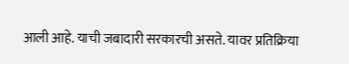आली आहे. याची जबादारी सरकारची असते. यावर प्रतिक्रिया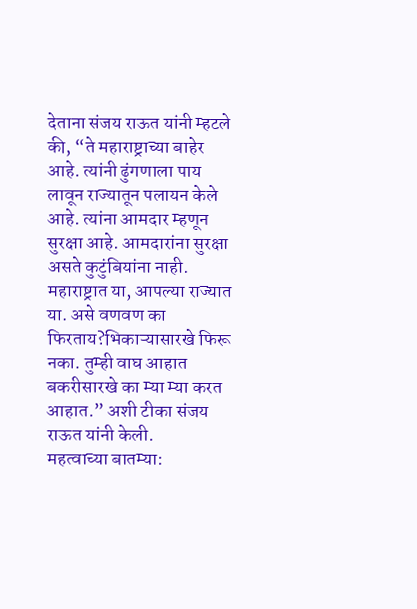देताना संजय राऊत यांनी म्हटले की, “ते महाराष्ट्राच्या बाहेर आहे. त्यांनी ढुंगणाला पाय लावून राज्यातून पलायन केले आहे. त्यांना आमदार म्हणून सुरक्षा आहे. आमदारांना सुरक्षा असते कुटुंबियांना नाही. महाराष्ट्रात या, आपल्या राज्यात या. असे वणवण का फिरताय?भिकाऱ्यासारखे फिरू नका. तुम्ही वाघ आहात बकरीसारखे का म्या म्या करत आहात.” अशी टीका संजय राऊत यांनी केली.
महत्वाच्या बातम्या: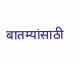बातम्यांसाठी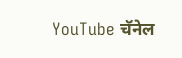YouTube चॅनेल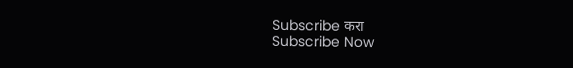Subscribe करा
Subscribe Now